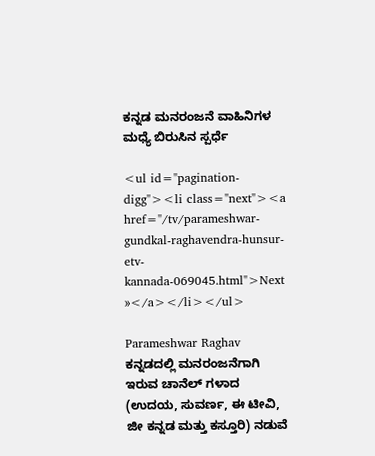ಕನ್ನಡ ಮನರಂಜನೆ ವಾಹಿನಿಗಳ ಮಧ್ಯೆ ಬಿರುಸಿನ ಸ್ಪರ್ಧೆ

<ul id="pagination-digg"><li class="next"><a href="/tv/parameshwar-gundkal-raghavendra-hunsur-etv-kannada-069045.html">Next »</a></li></ul>

Parameshwar Raghav
ಕನ್ನಡದಲ್ಲಿ ಮನರಂಜನೆಗಾಗಿ ಇರುವ ಚಾನೆಲ್ ಗಳಾದ (ಉದಯ, ಸುವರ್ಣ, ಈ ಟೀವಿ, ಜೀ ಕನ್ನಡ ಮತ್ತು ಕಸ್ತೂರಿ) ನಡುವೆ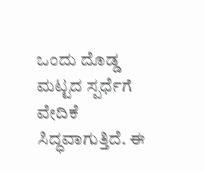ಒಂದು ದೊಡ್ಡ ಮಟ್ಟದ ಸ್ಪರ್ಧೆಗೆ ವೇದಿಕೆ ಸಿದ್ಧವಾಗುತ್ತಿದೆ. ಈ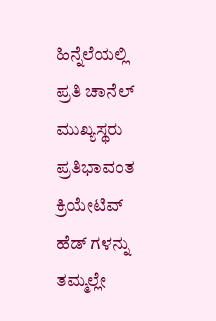ಹಿನ್ನೆಲೆಯಲ್ಲಿ ಪ್ರತಿ ಚಾನೆಲ್ ಮುಖ್ಯಸ್ಥರು ಪ್ರತಿಭಾವಂತ ಕ್ರಿಯೇಟಿವ್ ಹೆಡ್ ಗಳನ್ನು ತಮ್ಮಲ್ಲೇ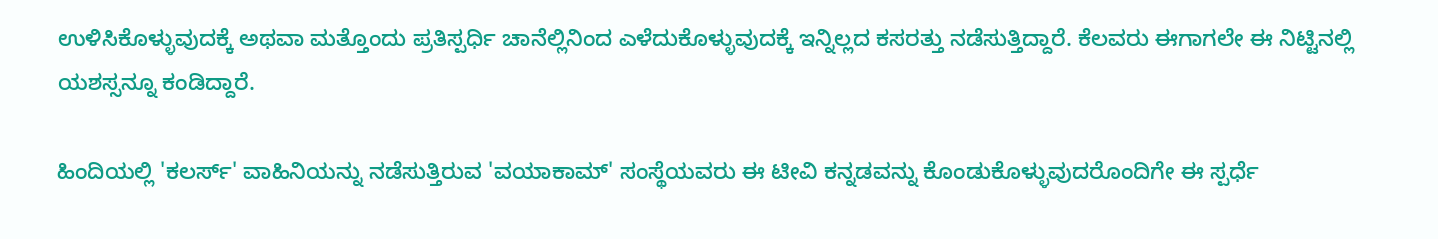ಉಳಿಸಿಕೊಳ್ಳುವುದಕ್ಕೆ ಅಥವಾ ಮತ್ತೊಂದು ಪ್ರತಿಸ್ಪರ್ಧಿ ಚಾನೆಲ್ಲಿನಿಂದ ಎಳೆದುಕೊಳ್ಳುವುದಕ್ಕೆ ಇನ್ನಿಲ್ಲದ ಕಸರತ್ತು ನಡೆಸುತ್ತಿದ್ದಾರೆ. ಕೆಲವರು ಈಗಾಗಲೇ ಈ ನಿಟ್ಟಿನಲ್ಲಿ ಯಶಸ್ಸನ್ನೂ ಕಂಡಿದ್ದಾರೆ.

ಹಿಂದಿಯಲ್ಲಿ 'ಕಲರ್ಸ್' ವಾಹಿನಿಯನ್ನು ನಡೆಸುತ್ತಿರುವ 'ವಯಾಕಾಮ್' ಸಂಸ್ಥೆಯವರು ಈ ಟೀವಿ ಕನ್ನಡವನ್ನು ಕೊಂಡುಕೊಳ್ಳುವುದರೊಂದಿಗೇ ಈ ಸ್ಪರ್ಧೆ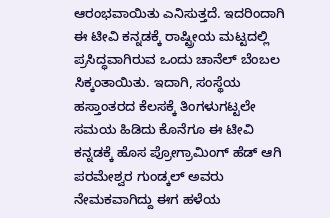ಆರಂಭವಾಯಿತು ಎನಿಸುತ್ತದೆ. ಇದರಿಂದಾಗಿ ಈ ಟೀವಿ ಕನ್ನಡಕ್ಕೆ ರಾಷ್ಟ್ರೀಯ ಮಟ್ಟದಲ್ಲಿ ಪ್ರಸಿದ್ಧವಾಗಿರುವ ಒಂದು ಚಾನೆಲ್ ಬೆಂಬಲ ಸಿಕ್ಕಂತಾಯಿತು. ಇದಾಗಿ, ಸಂಸ್ಥೆಯ ಹಸ್ತಾಂತರದ ಕೆಲಸಕ್ಕೆ ತಿಂಗಳುಗಟ್ಟಲೇ ಸಮಯ ಹಿಡಿದು ಕೊನೆಗೂ ಈ ಟೀವಿ ಕನ್ನಡಕ್ಕೆ ಹೊಸ ಪ್ರೋಗ್ರಾಮಿಂಗ್ ಹೆಡ್ ಆಗಿ ಪರಮೇಶ್ವರ ಗುಂಡ್ಕಲ್ ಅವರು ನೇಮಕವಾಗಿದ್ದು ಈಗ ಹಳೆಯ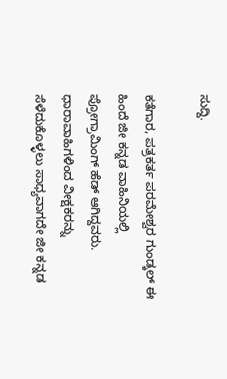ಸುದ್ದಿ.

ಕತೆಗಾರ, ಪತ್ರಕರ್ತ ಪರಮೇಶ್ವರ ಗುಂಡ್ಕಲ್ ಈ ಹಿಂದೆ ಜೀ ಕನ್ನಡ ವಾಹಿನಿಯಲ್ಲಿ ಪ್ರೋಗ್ರಾಮಿಂಗ್ ಹೆಡ್ ಆಗಿದ್ದವರು. ಧಾರಾವಾಹಿಗಳಿಂದ ವೀಕ್ಷಕರನ್ನು ಸೆಳೆದುಕೊಳ್ಳಲು ಸಾಧ್ಯವಾಗದೇ ಜೀ ಕನ್ನಡ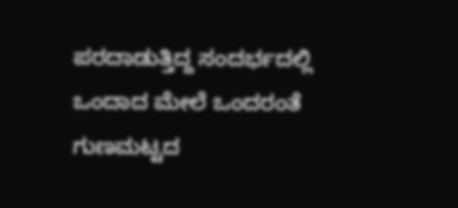ಪರದಾಡುತ್ತಿದ್ದ ಸಂದರ್ಭದಲ್ಲಿ ಒಂದಾದ ಮೇಲೆ ಒಂದರಂತೆ ಗುಣಮಟ್ಟದ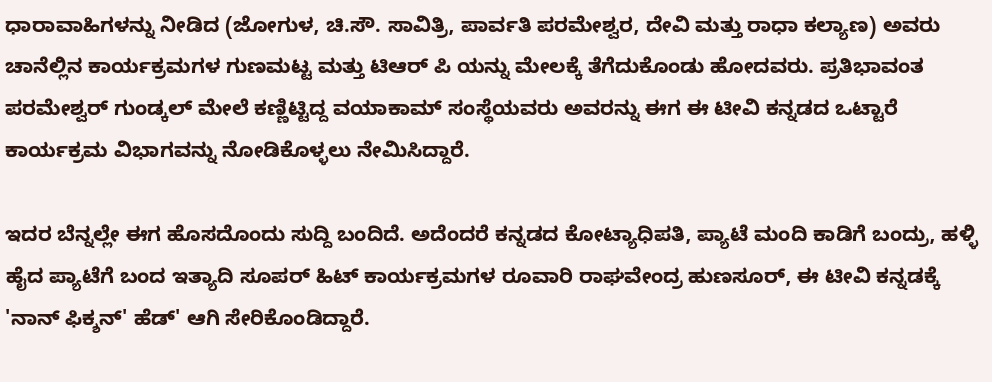ಧಾರಾವಾಹಿಗಳನ್ನು ನೀಡಿದ (ಜೋಗುಳ, ಚಿ.ಸೌ. ಸಾವಿತ್ರಿ, ಪಾರ್ವತಿ ಪರಮೇಶ್ವರ, ದೇವಿ ಮತ್ತು ರಾಧಾ ಕಲ್ಯಾಣ) ಅವರು ಚಾನೆಲ್ಲಿನ ಕಾರ್ಯಕ್ರಮಗಳ ಗುಣಮಟ್ಟ ಮತ್ತು ಟಿಆರ್ ಪಿ ಯನ್ನು ಮೇಲಕ್ಕೆ ತೆಗೆದುಕೊಂಡು ಹೋದವರು. ಪ್ರತಿಭಾವಂತ ಪರಮೇಶ್ವರ್ ಗುಂಡ್ಕಲ್ ಮೇಲೆ ಕಣ್ಣಿಟ್ಟಿದ್ದ ವಯಾಕಾಮ್ ಸಂಸ್ಥೆಯವರು ಅವರನ್ನು ಈಗ ಈ ಟೀವಿ ಕನ್ನಡದ ಒಟ್ಟಾರೆ ಕಾರ್ಯಕ್ರಮ ವಿಭಾಗವನ್ನು ನೋಡಿಕೊಳ್ಳಲು ನೇಮಿಸಿದ್ದಾರೆ.

ಇದರ ಬೆನ್ನಲ್ಲೇ ಈಗ ಹೊಸದೊಂದು ಸುದ್ದಿ ಬಂದಿದೆ. ಅದೆಂದರೆ ಕನ್ನಡದ ಕೋಟ್ಯಾಧಿಪತಿ, ಪ್ಯಾಟೆ ಮಂದಿ ಕಾಡಿಗೆ ಬಂದ್ರು, ಹಳ್ಳಿ ಹೈದ ಪ್ಯಾಟೆಗೆ ಬಂದ ಇತ್ಯಾದಿ ಸೂಪರ್ ಹಿಟ್ ಕಾರ್ಯಕ್ರಮಗಳ ರೂವಾರಿ ರಾಘವೇಂದ್ರ ಹುಣಸೂರ್, ಈ ಟೀವಿ ಕನ್ನಡಕ್ಕೆ 'ನಾನ್ ಫಿಕ್ಶನ್' ಹೆಡ್' ಆಗಿ ಸೇರಿಕೊಂಡಿದ್ದಾರೆ.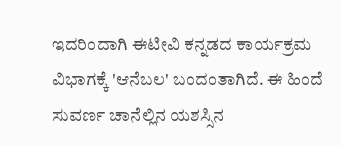ಇದರಿಂದಾಗಿ ಈಟೀವಿ ಕನ್ನಡದ ಕಾರ್ಯಕ್ರಮ ವಿಭಾಗಕ್ಕೆ 'ಆನೆಬಲ' ಬಂದಂತಾಗಿದೆ. ಈ ಹಿಂದೆ ಸುವರ್ಣ ಚಾನೆಲ್ಲಿನ ಯಶಸ್ಸಿನ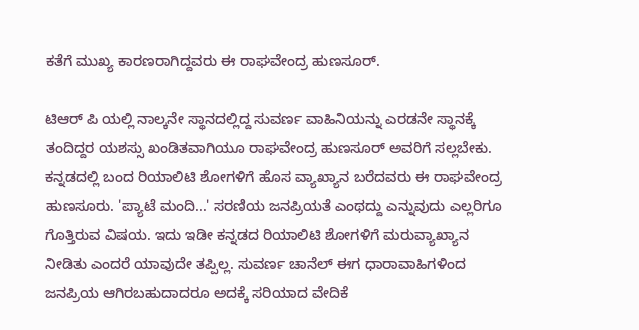ಕತೆಗೆ ಮುಖ್ಯ ಕಾರಣರಾಗಿದ್ದವರು ಈ ರಾಘವೇಂದ್ರ ಹುಣಸೂರ್.

ಟಿಆರ್ ಪಿ ಯಲ್ಲಿ ನಾಲ್ಕನೇ ಸ್ಥಾನದಲ್ಲಿದ್ದ ಸುವರ್ಣ ವಾಹಿನಿಯನ್ನು ಎರಡನೇ ಸ್ಥಾನಕ್ಕೆ ತಂದಿದ್ದರ ಯಶಸ್ಸು ಖಂಡಿತವಾಗಿಯೂ ರಾಘವೇಂದ್ರ ಹುಣಸೂರ್ ಅವರಿಗೆ ಸಲ್ಲಬೇಕು. ಕನ್ನಡದಲ್ಲಿ ಬಂದ ರಿಯಾಲಿಟಿ ಶೋಗಳಿಗೆ ಹೊಸ ವ್ಯಾಖ್ಯಾನ ಬರೆದವರು ಈ ರಾಘವೇಂದ್ರ ಹುಣಸೂರು. 'ಪ್ಯಾಟೆ ಮಂದಿ...' ಸರಣಿಯ ಜನಪ್ರಿಯತೆ ಎಂಥದ್ದು ಎನ್ನುವುದು ಎಲ್ಲರಿಗೂ ಗೊತ್ತಿರುವ ವಿಷಯ. ಇದು ಇಡೀ ಕನ್ನಡದ ರಿಯಾಲಿಟಿ ಶೋಗಳಿಗೆ ಮರುವ್ಯಾಖ್ಯಾನ ನೀಡಿತು ಎಂದರೆ ಯಾವುದೇ ತಪ್ಪಿಲ್ಲ. ಸುವರ್ಣ ಚಾನೆಲ್ ಈಗ ಧಾರಾವಾಹಿಗಳಿಂದ ಜನಪ್ರಿಯ ಆಗಿರಬಹುದಾದರೂ ಅದಕ್ಕೆ ಸರಿಯಾದ ವೇದಿಕೆ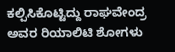ಕಲ್ಪಿಸಿಕೊಟ್ಟಿದ್ದು ರಾಘವೇಂದ್ರ ಅವರ ರಿಯಾಲಿಟಿ ಶೋಗಳು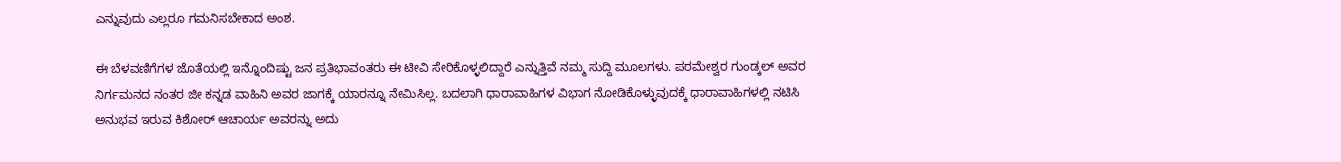ಎನ್ನುವುದು ಎಲ್ಲರೂ ಗಮನಿಸಬೇಕಾದ ಅಂಶ.

ಈ ಬೆಳವಣಿಗೆಗಳ ಜೊತೆಯಲ್ಲಿ ಇನ್ನೊಂದಿಷ್ಟು ಜನ ಪ್ರತಿಭಾವಂತರು ಈ ಟೀವಿ ಸೇರಿಕೊಳ್ಳಲಿದ್ದಾರೆ ಎನ್ನುತ್ತಿವೆ ನಮ್ಮ ಸುದ್ದಿ ಮೂಲಗಳು. ಪರಮೇಶ್ವರ ಗುಂಡ್ಕಲ್ ಅವರ ನಿರ್ಗಮನದ ನಂತರ ಜೀ ಕನ್ನಡ ವಾಹಿನಿ ಅವರ ಜಾಗಕ್ಕೆ ಯಾರನ್ನೂ ನೇಮಿಸಿಲ್ಲ. ಬದಲಾಗಿ ಧಾರಾವಾಹಿಗಳ ವಿಭಾಗ ನೋಡಿಕೊಳ್ಳುವುದಕ್ಕೆ ಧಾರಾವಾಹಿಗಳಲ್ಲಿ ನಟಿಸಿ ಅನುಭವ ಇರುವ ಕಿಶೋರ್ ಆಚಾರ್ಯ ಅವರನ್ನು ಅದು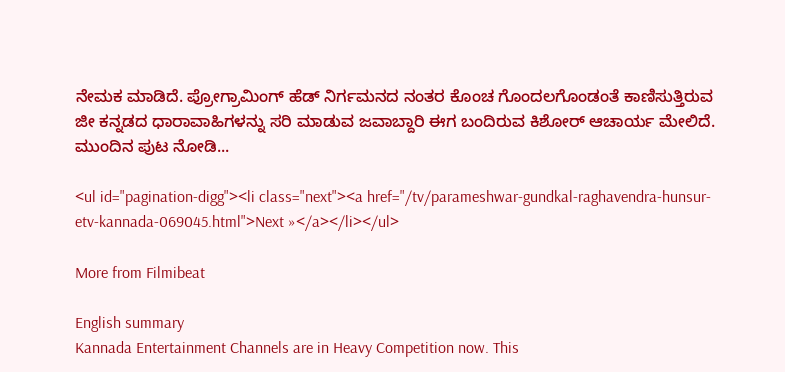ನೇಮಕ ಮಾಡಿದೆ. ಪ್ರೋಗ್ರಾಮಿಂಗ್ ಹೆಡ್ ನಿರ್ಗಮನದ ನಂತರ ಕೊಂಚ ಗೊಂದಲಗೊಂಡಂತೆ ಕಾಣಿಸುತ್ತಿರುವ ಜೀ ಕನ್ನಡದ ಧಾರಾವಾಹಿಗಳನ್ನು ಸರಿ ಮಾಡುವ ಜವಾಬ್ದಾರಿ ಈಗ ಬಂದಿರುವ ಕಿಶೋರ್ ಆಚಾರ್ಯ ಮೇಲಿದೆ. ಮುಂದಿನ ಪುಟ ನೋಡಿ...

<ul id="pagination-digg"><li class="next"><a href="/tv/parameshwar-gundkal-raghavendra-hunsur-etv-kannada-069045.html">Next »</a></li></ul>

More from Filmibeat

English summary
Kannada Entertainment Channels are in Heavy Competition now. This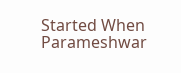Started When Parameshwar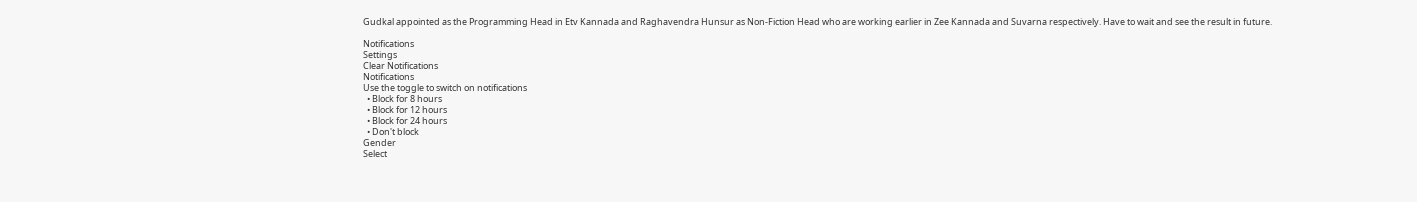Gudkal appointed as the Programming Head in Etv Kannada and Raghavendra Hunsur as Non-Fiction Head who are working earlier in Zee Kannada and Suvarna respectively. Have to wait and see the result in future.

Notifications
Settings
Clear Notifications
Notifications
Use the toggle to switch on notifications
  • Block for 8 hours
  • Block for 12 hours
  • Block for 24 hours
  • Don't block
Gender
Select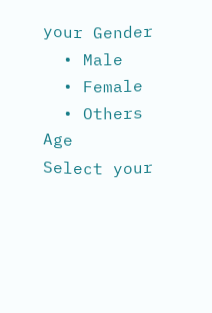your Gender
  • Male
  • Female
  • Others
Age
Select your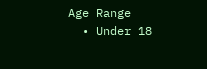Age Range
  • Under 18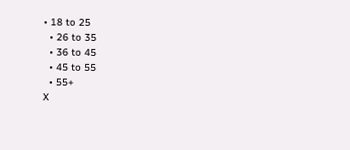• 18 to 25
  • 26 to 35
  • 36 to 45
  • 45 to 55
  • 55+
X